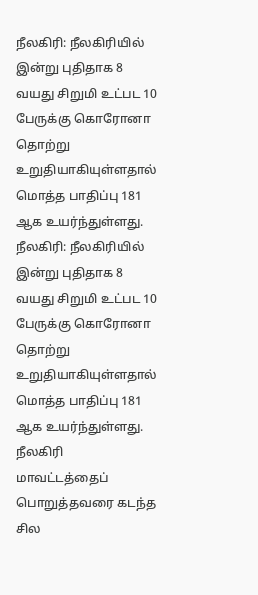நீலகிரி: நீலகிரியில் இன்று புதிதாக 8 வயது சிறுமி உட்பட 10 பேருக்கு கொரோனா தொற்று உறுதியாகியுள்ளதால் மொத்த பாதிப்பு 181 ஆக உயர்ந்துள்ளது.
நீலகிரி: நீலகிரியில் இன்று புதிதாக 8 வயது சிறுமி உட்பட 10 பேருக்கு கொரோனா தொற்று உறுதியாகியுள்ளதால் மொத்த பாதிப்பு 181 ஆக உயர்ந்துள்ளது.
நீலகிரி மாவட்டத்தைப் பொறுத்தவரை கடந்த சில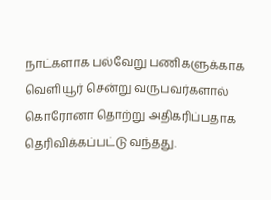நாட்களாக பல்வேறு பணிகளுக்காக வெளியூர் சென்று வருபவர்களால் கொரோனா தொற்று அதிகரிப்பதாக தெரிவிக்கப்பட்டு வந்தது.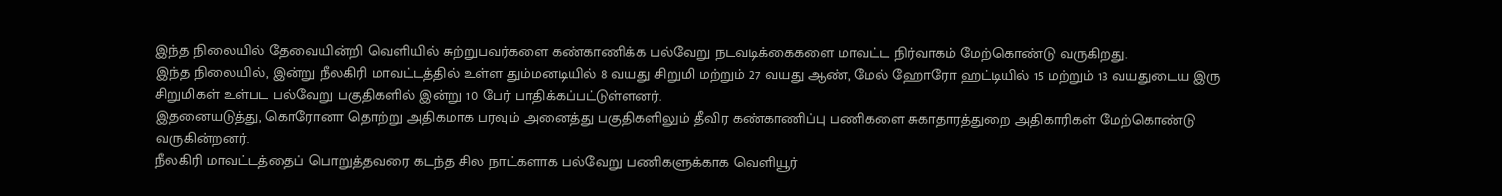இந்த நிலையில் தேவையின்றி வெளியில் சுற்றுபவர்களை கண்காணிக்க பல்வேறு நடவடிக்கைகளை மாவட்ட நிர்வாகம் மேற்கொண்டு வருகிறது.
இந்த நிலையில், இன்று நீலகிரி மாவட்டத்தில் உள்ள தும்மனடியில் 8 வயது சிறுமி மற்றும் 27 வயது ஆண், மேல் ஹோரோ ஹட்டியில் 15 மற்றும் 13 வயதுடைய இரு சிறுமிகள் உள்பட பல்வேறு பகுதிகளில் இன்று 10 பேர் பாதிக்கப்பட்டுள்ளனர்.
இதனையடுத்து, கொரோனா தொற்று அதிகமாக பரவும் அனைத்து பகுதிகளிலும் தீவிர கண்காணிப்பு பணிகளை சுகாதாரத்துறை அதிகாரிகள் மேற்கொண்டு வருகின்றனர்.
நீலகிரி மாவட்டத்தைப் பொறுத்தவரை கடந்த சில நாட்களாக பல்வேறு பணிகளுக்காக வெளியூர்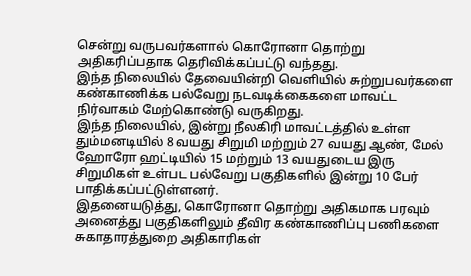சென்று வருபவர்களால் கொரோனா தொற்று அதிகரிப்பதாக தெரிவிக்கப்பட்டு வந்தது.
இந்த நிலையில் தேவையின்றி வெளியில் சுற்றுபவர்களை கண்காணிக்க பல்வேறு நடவடிக்கைகளை மாவட்ட நிர்வாகம் மேற்கொண்டு வருகிறது.
இந்த நிலையில், இன்று நீலகிரி மாவட்டத்தில் உள்ள தும்மனடியில் 8 வயது சிறுமி மற்றும் 27 வயது ஆண், மேல் ஹோரோ ஹட்டியில் 15 மற்றும் 13 வயதுடைய இரு சிறுமிகள் உள்பட பல்வேறு பகுதிகளில் இன்று 10 பேர் பாதிக்கப்பட்டுள்ளனர்.
இதனையடுத்து, கொரோனா தொற்று அதிகமாக பரவும் அனைத்து பகுதிகளிலும் தீவிர கண்காணிப்பு பணிகளை சுகாதாரத்துறை அதிகாரிகள்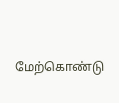மேற்கொண்டு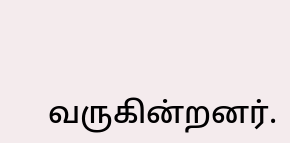வருகின்றனர்.